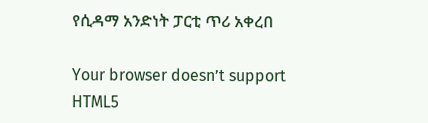የሲዳማ አንድነት ፓርቲ ጥሪ አቀረበ

Your browser doesn’t support HTML5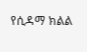የሲዳማ ክልል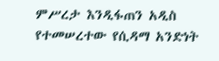ምሥረታ እንዲፋጠን አዲስ የተመሠረተው የሲዳማ አንድነት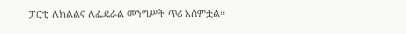ፓርቲ ለክልልና ለፌዴራል መንግሥት ጥሪ አሰምቷል።